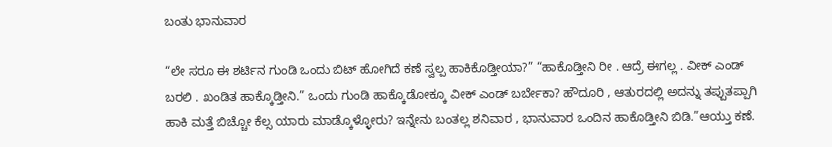ಬಂತು ಭಾನುವಾರ

“ಲೇ ಸರೂ ಈ ಶರ್ಟಿನ ಗುಂಡಿ ಒಂದು ಬಿಟ್ ಹೋಗಿದೆ ಕಣೆ ಸ್ವಲ್ಪ ಹಾಕಿಕೊಡ್ತೀಯಾ?” “ಹಾಕೊಡ್ತೀನಿ ರೀ . ಆದ್ರೆ ಈಗಲ್ಲ . ವೀಕ್ ಎಂಡ್ ಬರಲಿ . ಖಂಡಿತ ಹಾಕ್ಕೊಡ್ತೀನಿ.” ಒಂದು ಗುಂಡಿ ಹಾಕ್ಕೊಡೋಕ್ಕೂ ವೀಕ್ ಎಂಡ್ ಬರ್ಬೇಕಾ? ಹೌದೂರಿ , ಆತುರದಲ್ಲಿ ಅದನ್ನು ತಪ್ಪುತಪ್ಪಾಗಿ ಹಾಕಿ ಮತ್ತೆ ಬಿಚ್ಚೋ ಕೆಲ್ಸ ಯಾರು ಮಾಡ್ಕೊಳ್ಳೋರು? ಇನ್ನೇನು ಬಂತಲ್ಲ ಶನಿವಾರ , ಭಾನುವಾರ ಒಂದಿನ ಹಾಕೊಡ್ತೀನಿ ಬಿಡಿ.”ಆಯ್ತು ಕಣೆ.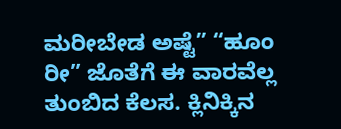ಮರೀಬೇಡ ಅಷ್ಟೆ” “ಹೂಂ ರೀ” ಜೊತೆಗೆ ಈ ವಾರವೆಲ್ಲ ತುಂಬಿದ ಕೆಲಸ. ಕ್ಲಿನಿಕ್ಕಿನ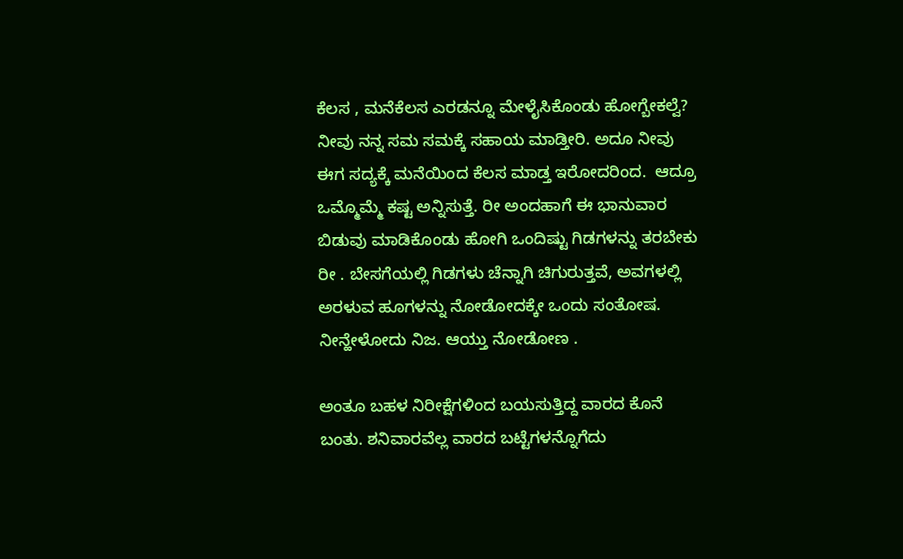ಕೆಲಸ , ಮನೆಕೆಲಸ ಎರಡನ್ನೂ ಮೇಳೈಸಿಕೊಂಡು ಹೋಗ್ಬೇಕಲ್ವೆ? ನೀವು ನನ್ನ ಸಮ ಸಮಕ್ಕೆ ಸಹಾಯ ಮಾಡ್ತೀರಿ. ಅದೂ ನೀವು ಈಗ ಸದ್ಯಕ್ಕೆ ಮನೆಯಿಂದ ಕೆಲಸ ಮಾಡ್ತ ಇರೋದರಿಂದ.  ಆದ್ರೂ ಒಮ್ಮೊಮ್ಮೆ ಕಷ್ಟ ಅನ್ನಿಸುತ್ತೆ. ರೀ ಅಂದಹಾಗೆ ಈ ಭಾನುವಾರ ಬಿಡುವು ಮಾಡಿಕೊಂಡು ಹೋಗಿ ಒಂದಿಷ್ಟು ಗಿಡಗಳನ್ನು ತರಬೇಕು ರೀ . ಬೇಸಗೆಯಲ್ಲಿ ಗಿಡಗಳು ಚೆನ್ನಾಗಿ ಚಿಗುರುತ್ತವೆ, ಅವಗಳಲ್ಲಿ ಅರಳುವ ಹೂಗಳನ್ನು ನೋಡೋದಕ್ಕೇ ಒಂದು ಸಂತೋಷ. ನೀನ್ಹೇಳೋದು ನಿಜ. ಆಯ್ತು ನೋಡೋಣ .

ಅಂತೂ ಬಹಳ ನಿರೀಕ್ಷೆಗಳಿಂದ ಬಯಸುತ್ತಿದ್ದ ವಾರದ ಕೊನೆ ಬಂತು. ಶನಿವಾರವೆಲ್ಲ ವಾರದ ಬಟ್ಟೆಗಳನ್ನೊಗೆದು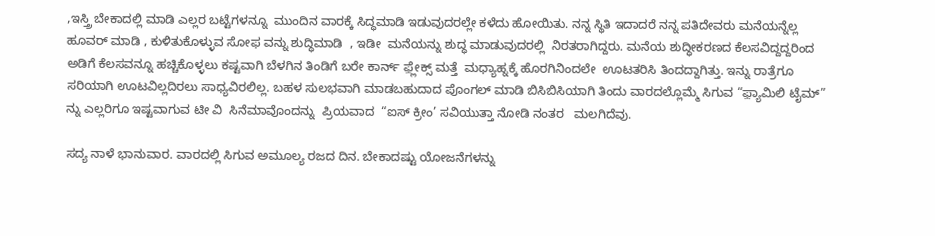,ಇಸ್ತ್ರಿ ಬೇಕಾದಲ್ಲಿ ಮಾಡಿ ಎಲ್ಲರ ಬಟ್ಟೆಗಳನ್ನೂ  ಮುಂದಿನ ವಾರಕ್ಕೆ ಸಿದ್ಧಮಾಡಿ ಇಡುವುದರಲ್ಲೇ ಕಳೆದು ಹೋಯಿತು. ನನ್ನ ಸ್ಥಿತಿ ಇದಾದರೆ ನನ್ನ ಪತಿದೇವರು ಮನೆಯನ್ನೆಲ್ಲ ಹೂವರ್ ಮಾಡಿ , ಕುಳಿತುಕೊಳ್ಳುವ ಸೋಫ ವನ್ನು ಶುದ್ಧಿಮಾಡಿ  , ಇಡೀ  ಮನೆಯನ್ನು ಶುದ್ಧ ಮಾಡುವುದರಲ್ಲಿ  ನಿರತರಾಗಿದ್ದರು. ಮನೆಯ ಶುದ್ಧೀಕರಣದ ಕೆಲಸವಿದ್ದದ್ದರಿಂದ ಅಡಿಗೆ ಕೆಲಸವನ್ನೂ ಹಚ್ಚಿಕೊಳ್ಳಲು ಕಷ್ಟವಾಗಿ ಬೆಳಗಿನ ತಿಂಡಿಗೆ ಬರೇ ಕಾರ್ನ್ ಫ಼್ಲೇಕ್ಸ್ ಮತ್ತೆ  ಮಧ್ಯಾಹ್ನಕ್ಕೆ ಹೊರಗಿನಿಂದಲೇ  ಊಟತರಿಸಿ ತಿಂದದ್ದಾಗಿತ್ತು. ಇನ್ನು ರಾತ್ರೆಗೂ ಸರಿಯಾಗಿ ಊಟವಿಲ್ಲದಿರಲು ಸಾಧ್ಯವಿರಲಿಲ್ಲ. ಬಹಳ ಸುಲಭವಾಗಿ ಮಾಡಬಹುದಾದ ಪೊಂಗಲ್ ಮಾಡಿ ಬಿಸಿಬಿಸಿಯಾಗಿ ತಿಂದು ವಾರದಲ್ಲೊಮ್ಮೆ ಸಿಗುವ “ಫ಼್ಯಾಮಿಲಿ ಟೈಮ್” ನ್ನು ಎಲ್ಲರಿಗೂ ಇಷ್ಟವಾಗುವ ಟೀ ವಿ  ಸಿನೆಮಾವೊಂದನ್ನು  ಪ್ರಿಯವಾದ  “ಐಸ್ ಕ್ರೀಂ’ ಸವಿಯುತ್ತಾ ನೋಡಿ ನಂತರ   ಮಲಗಿದೆವು.

ಸದ್ಯ ನಾಳೆ ಭಾನುವಾರ. ವಾರದಲ್ಲಿ ಸಿಗುವ ಅಮೂಲ್ಯ ರಜದ ದಿನ. ಬೇಕಾದಷ್ಟು ಯೋಜನೆಗಳನ್ನು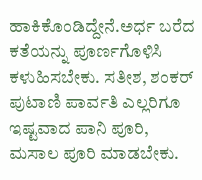ಹಾಕಿಕೊಂಡಿದ್ದೇನೆ.ಅರ್ಧ ಬರೆದ ಕತೆಯನ್ನು ಪೂರ್ಣಗೊಳಿಸಿ ಕಳುಹಿಸಬೇಕು. ಸತೀಶ, ಶಂಕರ್ ಪುಟಾಣಿ ಪಾರ್ವತಿ ಎಲ್ಲರಿಗೂ ಇಷ್ಟವಾದ ಪಾನಿ ಪೂರಿ, ಮಸಾಲ ಪೂರಿ ಮಾಡಬೇಕು.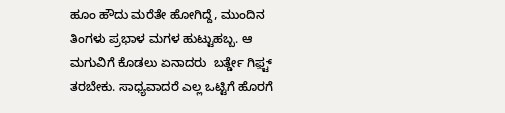ಹೂಂ ಹೌದು ಮರೆತೇ ಹೋಗಿದ್ದೆ, ಮುಂದಿನ ತಿಂಗಳು ಪ್ರಭಾಳ ಮಗಳ ಹುಟ್ಟುಹಬ್ಬ. ಆ ಮಗುವಿಗೆ ಕೊಡಲು ಏನಾದರು  ಬರ್ತ್ಡೇ ಗಿಫ಼್ಟ್ ತರಬೇಕು. ಸಾಧ್ಯವಾದರೆ ಎಲ್ಲ ಒಟ್ಟಿಗೆ ಹೊರಗೆ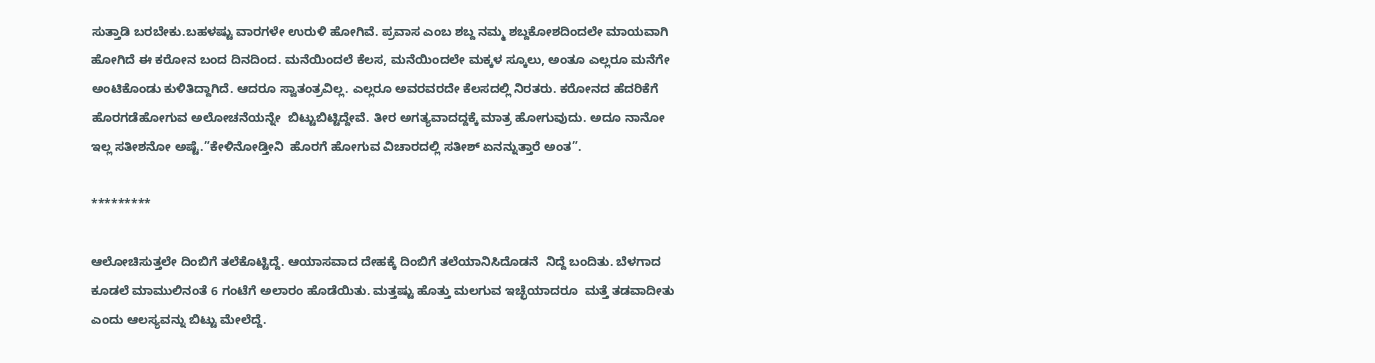ಸುತ್ತಾಡಿ ಬರಬೇಕು.ಬಹಳಷ್ಟು ವಾರಗಳೇ ಉರುಳಿ ಹೋಗಿವೆ. ಪ್ರವಾಸ ಎಂಬ ಶಬ್ದ ನಮ್ಮ ಶಬ್ದಕೋಶದಿಂದಲೇ ಮಾಯವಾಗಿ ಹೋಗಿದೆ ಈ ಕರೋನ ಬಂದ ದಿನದಿಂದ. ಮನೆಯಿಂದಲೆ ಕೆಲಸ, ಮನೆಯಿಂದಲೇ ಮಕ್ಕಳ ಸ್ಕೂಲು, ಅಂತೂ ಎಲ್ಲರೂ ಮನೆಗೇ ಅಂಟಿಕೊಂಡು ಕುಳಿತಿದ್ದಾಗಿದೆ. ಆದರೂ ಸ್ವಾತಂತ್ರವಿಲ್ಲ. ಎಲ್ಲರೂ ಅವರವರದೇ ಕೆಲಸದಲ್ಲಿ ನಿರತರು. ಕರೋನದ ಹೆದರಿಕೆಗೆ ಹೊರಗಡೆಹೋಗುವ ಅಲೋಚನೆಯನ್ನೇ  ಬಿಟ್ಟುಬಿಟ್ಟಿದ್ದೇವೆ. ತೀರ ಅಗತ್ಯವಾದದ್ದಕ್ಕೆ ಮಾತ್ರ ಹೋಗುವುದು. ಅದೂ ನಾನೋ ಇಲ್ಲ ಸತೀಶನೋ ಅಷ್ಟೆ.”ಕೇಳಿನೋಡ್ತೀನಿ  ಹೊರಗೆ ಹೋಗುವ ವಿಚಾರದಲ್ಲಿ ಸತೀಶ್ ಏನನ್ನುತ್ತಾರೆ ಅಂತ”.

*********

ಆಲೋಚಿಸುತ್ತಲೇ ದಿಂಬಿಗೆ ತಲೆಕೊಟ್ಟಿದ್ದೆ. ಆಯಾಸವಾದ ದೇಹಕ್ಕೆ ದಿಂಬಿಗೆ ತಲೆಯಾನಿಸಿದೊಡನೆ  ನಿದ್ದೆ ಬಂದಿತು. ಬೆಳಗಾದ ಕೂಡಲೆ ಮಾಮುಲಿನಂತೆ 6 ಗಂಟೆಗೆ ಅಲಾರಂ ಹೊಡೆಯಿತು. ಮತ್ತಷ್ಟು ಹೊತ್ತು ಮಲಗುವ ಇಚ್ಛೆಯಾದರೂ  ಮತ್ತೆ ತಡವಾದೀತು ಎಂದು ಆಲಸ್ಯವನ್ನು ಬಿಟ್ಟು ಮೇಲೆದ್ದೆ.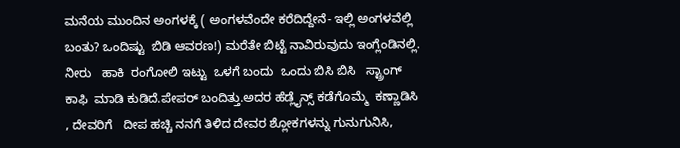ಮನೆಯ ಮುಂದಿನ ಅಂಗಳಕ್ಕೆ ( ಅಂಗಳವೆಂದೇ ಕರೆದಿದ್ದೇನೆ- ಇಲ್ಲಿ ಅಂಗಳವೆಲ್ಲಿ ಬಂತು? ಒಂದಿಷ್ಟು  ಬಿಡಿ ಆವರಣ!) ಮರೆತೇ ಬಿಟ್ಟೆ ನಾವಿರುವುದು ಇಂಗ್ಲೆಂಡಿನಲ್ಲಿ. ನೀರು   ಹಾಕಿ  ರಂಗೋಲಿ ಇಟ್ಟು  ಒಳಗೆ ಬಂದು  ಒಂದು ಬಿಸಿ ಬಿಸಿ   ಸ್ಟ್ರಾಂಗ್ ಕಾಫಿ  ಮಾಡಿ ಕುಡಿದೆ.ಪೇಪರ್ ಬಂದಿತ್ತು.ಅದರ ಹೆಡ್ಲೈನ್ಸ್ ಕಡೆಗೊಮ್ಮೆ  ಕಣ್ಣಾಡಿಸಿ , ದೇವರಿಗೆ   ದೀಪ ಹಚ್ಚಿ ನನಗೆ ತಿಳಿದ ದೇವರ ಶ್ಲೋಕಗಳನ್ನು ಗುನುಗುನಿಸಿ,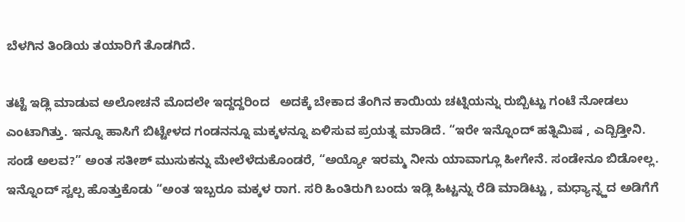ಬೆಳಗಿನ ತಿಂಡಿಯ ತಯಾರಿಗೆ ತೊಡಗಿದೆ.

ತಟ್ಟೆ ಇಡ್ಲಿ ಮಾಡುವ ಅಲೋಚನೆ ಮೊದಲೇ ಇದ್ದದ್ದರಿಂದ   ಅದಕ್ಕೆ ಬೇಕಾದ ತೆಂಗಿನ ಕಾಯಿಯ ಚಟ್ನಿಯನ್ನು ರುಬ್ಬಿಟ್ಟು ಗಂಟೆ ನೋಡಲು ಎಂಟಾಗಿತ್ತು. ಇನ್ನೂ ಹಾಸಿಗೆ ಬಿಟ್ಟೇಳದ ಗಂಡನನ್ನೂ ಮಕ್ಕಳನ್ನೂ ಏಳಿಸುವ ಪ್ರಯತ್ನ ಮಾಡಿದೆ. “ಇರೇ ಇನ್ನೊಂದ್ ಹತ್ನಿಮಿಷ , ಎದ್ಬಿಡ್ತೀನಿ. ಸಂಡೆ ಅಲವ?” ಅಂತ ಸತೀಶ್ ಮುಸುಕನ್ನು ಮೇಲೆಳೆದುಕೊಂಡರೆ, “ಅಯ್ಯೋ ಇರಮ್ಮ ನೀನು ಯಾವಾಗ್ಲೂ ಹೀಗೇನೆ. ಸಂಡೇನೂ ಬಿಡೋಲ್ಲ. ಇನ್ನೊಂದ್ ಸ್ವಲ್ಪ ಹೊತ್ತುಕೊಡು “ಅಂತ ಇಬ್ಬರೂ ಮಕ್ಕಳ ರಾಗ. ಸರಿ ಹಿಂತಿರುಗಿ ಬಂದು ಇಡ್ಲಿ ಹಿಟ್ಟನ್ನು ರೆಡಿ ಮಾಡಿಟ್ಟು , ಮಧ್ಯಾನ್ನ್ಹದ ಅಡಿಗೆಗೆ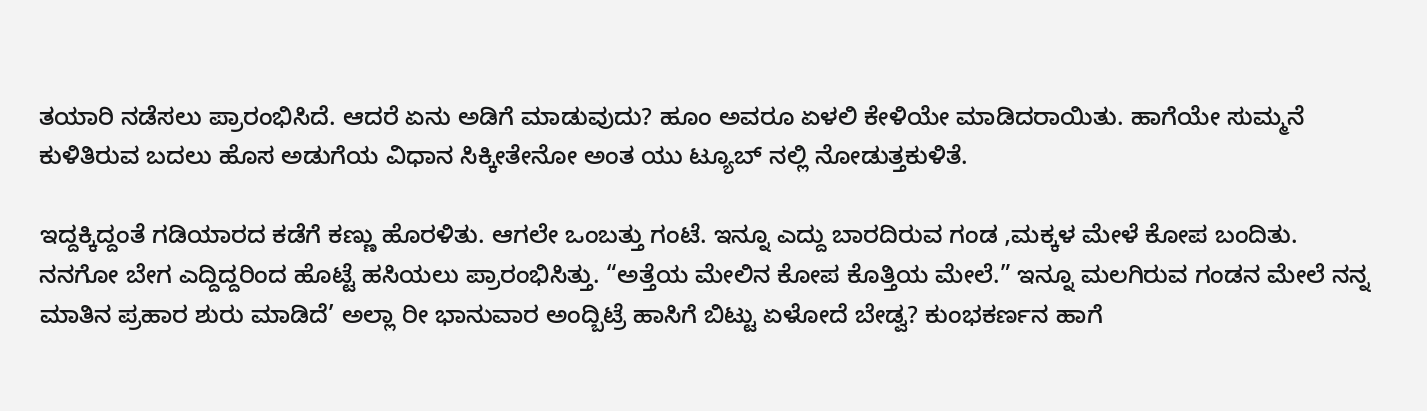ತಯಾರಿ ನಡೆಸಲು ಪ್ರಾರಂಭಿಸಿದೆ. ಆದರೆ ಏನು ಅಡಿಗೆ ಮಾಡುವುದು? ಹೂಂ ಅವರೂ ಏಳಲಿ ಕೇಳಿಯೇ ಮಾಡಿದರಾಯಿತು. ಹಾಗೆಯೇ ಸುಮ್ಮನೆ ಕುಳಿತಿರುವ ಬದಲು ಹೊಸ ಅಡುಗೆಯ ವಿಧಾನ ಸಿಕ್ಕೀತೇನೋ ಅಂತ ಯು ಟ್ಯೂಬ್ ನಲ್ಲಿ ನೋಡುತ್ತಕುಳಿತೆ.

ಇದ್ದಕ್ಕಿದ್ದಂತೆ ಗಡಿಯಾರದ ಕಡೆಗೆ ಕಣ್ಣು ಹೊರಳಿತು. ಆಗಲೇ ಒಂಬತ್ತು ಗಂಟೆ. ಇನ್ನೂ ಎದ್ದು ಬಾರದಿರುವ ಗಂಡ ,ಮಕ್ಕಳ ಮೇಳೆ ಕೋಪ ಬಂದಿತು. ನನಗೋ ಬೇಗ ಎದ್ದಿದ್ದರಿಂದ ಹೊಟ್ಟೆ ಹಸಿಯಲು ಪ್ರಾರಂಭಿಸಿತ್ತು. “ಅತ್ತೆಯ ಮೇಲಿನ ಕೋಪ ಕೊತ್ತಿಯ ಮೇಲೆ.” ಇನ್ನೂ ಮಲಗಿರುವ ಗಂಡನ ಮೇಲೆ ನನ್ನ ಮಾತಿನ ಪ್ರಹಾರ ಶುರು ಮಾಡಿದೆ’ ಅಲ್ಲಾ ರೀ ಭಾನುವಾರ ಅಂದ್ಬಿಟ್ರೆ ಹಾಸಿಗೆ ಬಿಟ್ಟು ಏಳೋದೆ ಬೇಡ್ವ? ಕುಂಭಕರ್ಣನ ಹಾಗೆ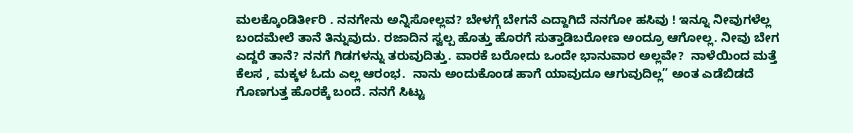ಮಲಕ್ಕೊಂಡಿರ್ತೀರಿ . ನನಗೇನು ಅನ್ನಿಸೋಲ್ಲವ? ಬೇಳಗ್ಗೆ ಬೇಗನೆ ಎದ್ದಾಗಿದೆ ನನಗೋ ಹಸಿವು ! ಇನ್ನೂ ನೀವುಗಳೆಲ್ಲ ಬಂದಮೇಲೆ ತಾನೆ ತಿನ್ನುವುದು. ರಜಾದಿನ ಸ್ವಲ್ಪ ಹೊತ್ತು ಹೊರಗೆ ಸುತ್ತಾಡಿಬರೋಣ ಅಂದ್ರೂ ಆಗೋಲ್ಲ. ನೀವು ಬೇಗ ಎದ್ದರೆ ತಾನೆ? ನನಗೆ ಗಿಡಗಳನ್ನು ತರುವುದಿತ್ತು. ವಾರಕೆ ಬರೋದು ಒಂದೇ ಭಾನುವಾರ ಅಲ್ಲವೇ?  ನಾಳೆಯಿಂದ ಮತ್ತೆ ಕೆಲಸ , ಮಕ್ಕಳ ಓದು ಎಲ್ಲ ಆರಂಭ.  ನಾನು ಅಂದುಕೊಂಡ ಹಾಗೆ ಯಾವುದೂ ಆಗುವುದಿಲ್ಲ” ಅಂತ ಎಡೆಬಿಡದೆ ಗೊಣಗುತ್ತ ಹೊರಕ್ಕೆ ಬಂದೆ. ನನಗೆ ಸಿಟ್ಟು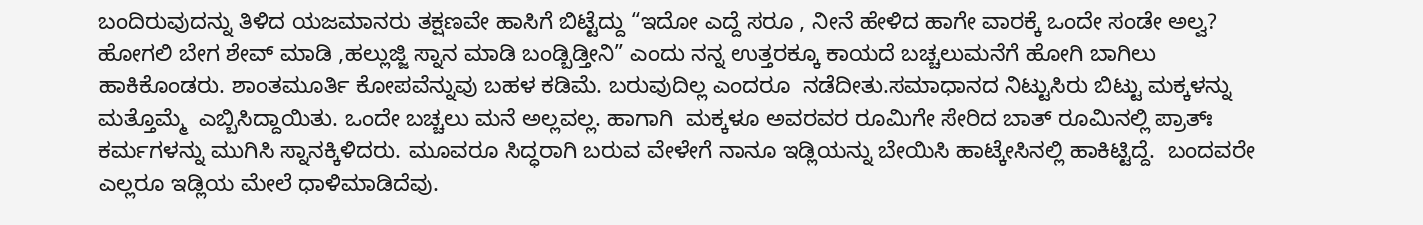ಬಂದಿರುವುದನ್ನು ತಿಳಿದ ಯಜಮಾನರು ತಕ್ಷಣವೇ ಹಾಸಿಗೆ ಬಿಟ್ಟೆದ್ದು “ಇದೋ ಎದ್ದೆ ಸರೂ , ನೀನೆ ಹೇಳಿದ ಹಾಗೇ ವಾರಕ್ಕೆ ಒಂದೇ ಸಂಡೇ ಅಲ್ವ? ಹೋಗಲಿ ಬೇಗ ಶೇವ್ ಮಾಡಿ ,ಹಲ್ಲುಜ್ಜಿ ಸ್ನಾನ ಮಾಡಿ ಬಂಡ್ಬಿಡ್ತೀನಿ” ಎಂದು ನನ್ನ ಉತ್ತರಕ್ಕೂ ಕಾಯದೆ ಬಚ್ಚಲುಮನೆಗೆ ಹೋಗಿ ಬಾಗಿಲು ಹಾಕಿಕೊಂಡರು. ಶಾಂತಮೂರ್ತಿ ಕೋಪವೆನ್ನುವು ಬಹಳ ಕಡಿಮೆ. ಬರುವುದಿಲ್ಲ ಎಂದರೂ  ನಡೆದೀತು.ಸಮಾಧಾನದ ನಿಟ್ಟುಸಿರು ಬಿಟ್ಟು ಮಕ್ಕಳನ್ನು ಮತ್ತೊಮ್ಮೆ  ಎಬ್ಬಿಸಿದ್ದಾಯಿತು. ಒಂದೇ ಬಚ್ಚಲು ಮನೆ ಅಲ್ಲವಲ್ಲ. ಹಾಗಾಗಿ  ಮಕ್ಕಳೂ ಅವರವರ ರೂಮಿಗೇ ಸೇರಿದ ಬಾತ್ ರೂಮಿನಲ್ಲಿ ಪ್ರಾತ್ಃ ಕರ್ಮಗಳನ್ನು ಮುಗಿಸಿ ಸ್ನಾನಕ್ಕಿಳಿದರು. ಮೂವರೂ ಸಿದ್ಧರಾಗಿ ಬರುವ ವೇಳೇಗೆ ನಾನೂ ಇಡ್ಲಿಯನ್ನು ಬೇಯಿಸಿ ಹಾಟ್ಕೇಸಿನಲ್ಲಿ ಹಾಕಿಟ್ಟಿದ್ದೆ.  ಬಂದವರೇ ಎಲ್ಲರೂ ಇಡ್ಲಿಯ ಮೇಲೆ ಧಾಳಿಮಾಡಿದೆವು.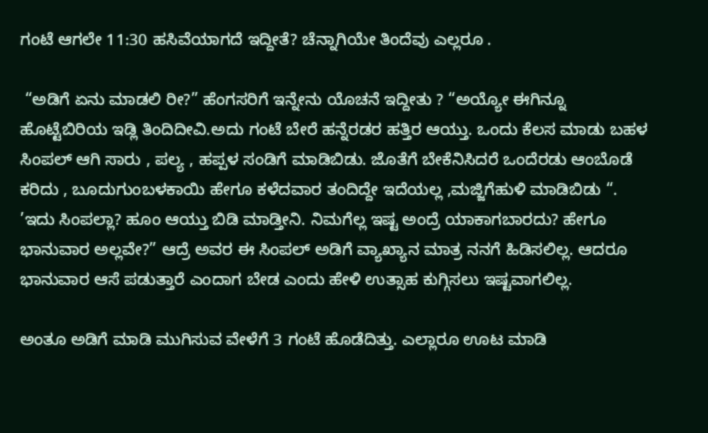ಗಂಟೆ ಆಗಲೇ 11:30 ಹಸಿವೆಯಾಗದೆ ಇದ್ದೀತೆ? ಚೆನ್ನಾಗಿಯೇ ತಿಂದೆವು ಎಲ್ಲರೂ .

 “ಅಡಿಗೆ ಏನು ಮಾಡಲಿ ರೀ?” ಹೆಂಗಸರಿಗೆ ಇನ್ನೇನು ಯೊಚನೆ ಇದ್ದೀತು ? “ಅಯ್ಯೋ ಈಗಿನ್ನೂ ಹೊಟ್ಟೆಬಿರಿಯ ಇಡ್ಲಿ ತಿಂದಿದೀವಿ.ಅದು ಗಂಟೆ ಬೇರೆ ಹನ್ನೆರಡರ ಹತ್ತಿರ ಆಯ್ತು. ಒಂದು ಕೆಲಸ ಮಾಡು ಬಹಳ ಸಿಂಪಲ್ ಆಗಿ ಸಾರು , ಪಲ್ಯ , ಹಪ್ಪಳ ಸಂಡಿಗೆ ಮಾಡಿಬಿಡು. ಜೊತೆಗೆ ಬೇಕೆನಿಸಿದರೆ ಒಂದೆರಡು ಆಂಬೊಡೆ  ಕರಿದು , ಬೂದುಗುಂಬಳಕಾಯಿ ಹೇಗೂ ಕಳೆದವಾರ ತಂದಿದ್ದೇ ಇದೆಯಲ್ಲ ,ಮಜ್ಜಿಗೆಹುಳಿ ಮಾಡಿಬಿಡು “. ’ಇದು ಸಿಂಪಲ್ಲಾ? ಹೂಂ ಆಯ್ತು ಬಿಡಿ ಮಾಡ್ತೀನಿ. ನಿಮಗೆಲ್ಲ ಇಷ್ಟ ಅಂದ್ರೆ ಯಾಕಾಗಬಾರದು? ಹೇಗೂ ಭಾನುವಾರ ಅಲ್ಲವೇ?” ಆದ್ರೆ ಅವರ ಈ ಸಿಂಪಲ್ ಅಡಿಗೆ ವ್ಯಾಖ್ಯಾನ ಮಾತ್ರ ನನಗೆ ಹಿಡಿಸಲಿಲ್ಲ. ಆದರೂ ಭಾನುವಾರ ಆಸೆ ಪಡುತ್ತಾರೆ ಎಂದಾಗ ಬೇಡ ಎಂದು ಹೇಳಿ ಉತ್ಸಾಹ ಕುಗ್ಗಿಸಲು ಇಷ್ಟವಾಗಲಿಲ್ಲ.

ಅಂತೂ ಅಡಿಗೆ ಮಾಡಿ ಮುಗಿಸುವ ವೇಳೆಗೆ 3 ಗಂಟೆ ಹೊಡೆದಿತ್ತು. ಎಲ್ಲಾರೂ ಊಟ ಮಾಡಿ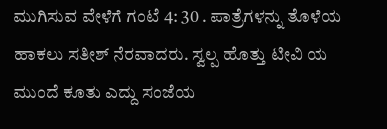ಮುಗಿಸುವ ವೇಳೆಗೆ ಗಂಟೆ 4: 30 . ಪಾತ್ರೆಗಳನ್ನು ತೊಳೆಯ ಹಾಕಲು ಸತೀಶ್ ನೆರವಾದರು. ಸ್ವಲ್ಪ ಹೊತ್ತು ಟೀವಿ ಯ ಮುಂದೆ ಕೂತು ಎದ್ದು ಸಂಜೆಯ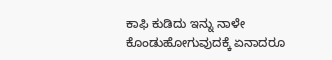ಕಾಫಿ ಕುಡಿದು ಇನ್ನು ನಾಳೇ ಕೊಂಡುಹೋಗುವುದಕ್ಕೆ ಏನಾದರೂ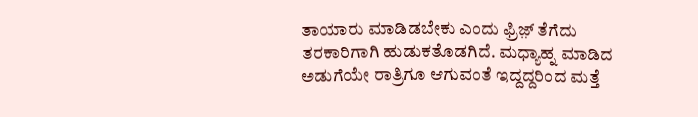ತಾಯಾರು ಮಾಡಿಡಬೇಕು ಎಂದು ಫ್ರಿಜ಼್ ತೆಗೆದು ತರಕಾರಿಗಾಗಿ ಹುಡುಕತೊಡಗಿದೆ. ಮಧ್ಯಾಹ್ನ ಮಾಡಿದ ಅಡುಗೆಯೇ ರಾತ್ರಿಗೂ ಆಗುವಂತೆ ಇದ್ದದ್ದರಿಂದ ಮತ್ತೆ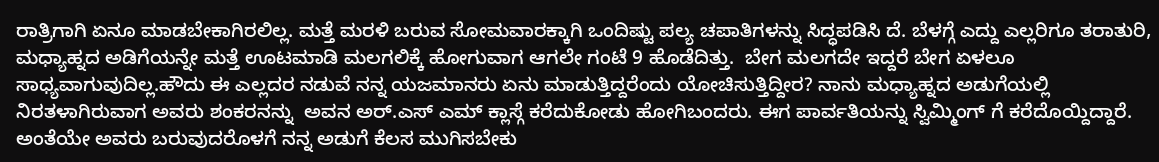ರಾತ್ರಿಗಾಗಿ ಏನೂ ಮಾಡಬೇಕಾಗಿರಲಿಲ್ಲ. ಮತ್ತೆ ಮರಳಿ ಬರುವ ಸೋಮವಾರಕ್ಕಾಗಿ ಒಂದಿಷ್ಟು ಪಲ್ಯ ಚಪಾತಿಗಳನ್ನು ಸಿದ್ಧಪಡಿಸಿ ದೆ. ಬೆಳಗ್ಗೆ ಎದ್ದು ಎಲ್ಲರಿಗೂ ತರಾತುರಿ,  ಮಧ್ಯಾಹ್ನದ ಅಡಿಗೆಯನ್ನೇ ಮತ್ತೆ ಊಟಮಾಡಿ ಮಲಗಲಿಕ್ಕೆ ಹೋಗುವಾಗ ಆಗಲೇ ಗಂಟೆ 9 ಹೊಡೆದಿತ್ತು.  ಬೇಗ ಮಲಗದೇ ಇದ್ದರೆ ಬೇಗ ಏಳಲೂ ಸಾಧ್ಯವಾಗುವುದಿಲ್ಲ.ಹೌದು ಈ ಎಲ್ಲದರ ನಡುವೆ ನನ್ನ ಯಜಮಾನರು ಏನು ಮಾಡುತ್ತಿದ್ದರೆಂದು ಯೋಚಿಸುತ್ತಿದ್ದೀರ? ನಾನು ಮಧ್ಯಾಹ್ನದ ಅಡುಗೆಯಲ್ಲಿ ನಿರತಳಾಗಿರುವಾಗ ಅವರು ಶಂಕರನನ್ನು  ಅವನ ಅರ್.ಎಸ್ ಎಮ್ ಕ್ಲಾಸ್ಗೆ ಕರೆದುಕೋಡು ಹೋಗಿಬಂದರು. ಈಗ ಪಾರ್ವತಿಯನ್ನು ಸ್ವಿಮ್ಮಿಂಗ್ ಗೆ ಕರೆದೊಯ್ದಿದ್ದಾರೆ. ಅಂತೆಯೇ ಅವರು ಬರುವುದರೊಳಗೆ ನನ್ನ ಅಡುಗೆ ಕೆಲಸ ಮುಗಿಸಬೇಕು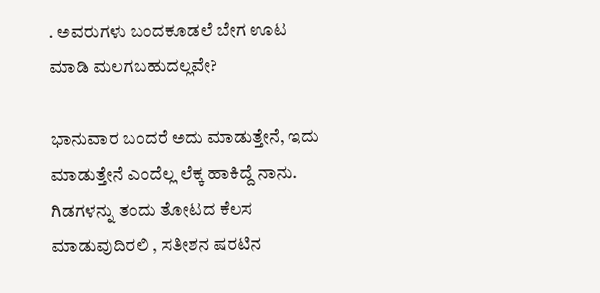. ಅವರುಗಳು ಬಂದಕೂಡಲೆ ಬೇಗ ಊಟ ಮಾಡಿ ಮಲಗಬಹುದಲ್ಲವೇ?

ಭಾನುವಾರ ಬಂದರೆ ಅದು ಮಾಡುತ್ತೇನೆ, ಇದು ಮಾಡುತ್ತೇನೆ ಎಂದೆಲ್ಲ ಲೆಕ್ಕ ಹಾಕಿದ್ದೆ ನಾನು. ಗಿಡಗಳನ್ನು ತಂದು ತೋಟದ ಕೆಲಸ ಮಾಡುವುದಿರಲಿ , ಸತೀಶನ ಷರಟಿನ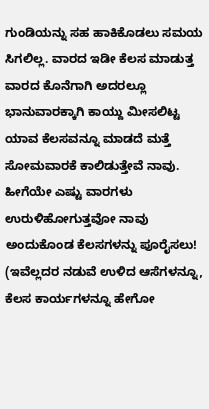ಗುಂಡಿಯನ್ನು ಸಹ ಹಾಕಿಕೊಡಲು ಸಮಯ ಸಿಗಲಿಲ್ಲ. ವಾರದ ಇಡೀ ಕೆಲಸ ಮಾಡುತ್ತ ವಾರದ ಕೊನೆಗಾಗಿ ಅದರಲ್ಲೂ ಭಾನುವಾರಕ್ಕಾಗಿ ಕಾಯ್ದು ಮೀಸಲಿಟ್ಟ ಯಾವ ಕೆಲಸವನ್ನೂ ಮಾಡದೆ ಮತ್ತೆ ಸೋಮವಾರಕೆ ಕಾಲಿಡುತ್ತೇವೆ ನಾವು. ಹೀಗೆಯೇ ಎಷ್ಟು ವಾರಗಳು ಉರುಳಿಹೋಗುತ್ತವೋ ನಾವು ಅಂದುಕೊಂಡ ಕೆಲಸಗಳನ್ನು ಪೂರೈಸಲು! (ಇವೆಲ್ಲದರ ನಡುವೆ ಉಳಿದ ಆಸೆಗಳನ್ನೂ, ಕೆಲಸ ಕಾರ್ಯಗಳನ್ನೂ ಹೇಗೋ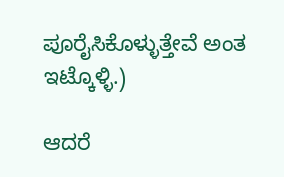ಪೂರೈಸಿಕೊಳ್ಳುತ್ತೇವೆ ಅಂತ ಇಟ್ಕೊಳ್ಳಿ.)

ಆದರೆ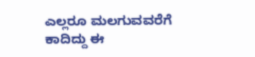ಎಲ್ಲರೂ ಮಲಗುವವರೆಗೆ ಕಾದಿದ್ದು ಈ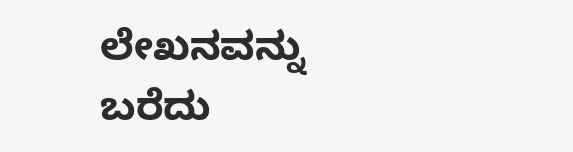ಲೇಖನವನ್ನು ಬರೆದು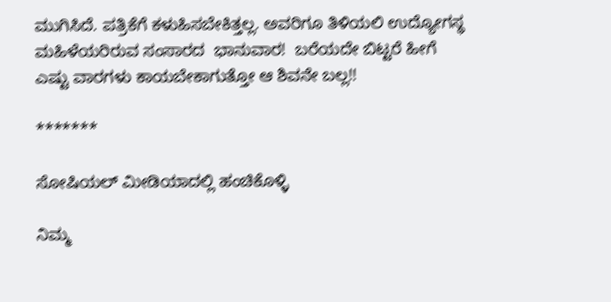ಮುಗಿಸಿದೆ. ಪತ್ರಿಕೆಗೆ ಕಳುಹಿಸಬೇಕಿತ್ತಲ್ಲ. ಅವರಿಗೂ ತಿಳಿಯಲಿ ಉದ್ಯೋಗಸ್ಥ ಮಹಿಳೆಯರಿರುವ ಸಂಸಾರದ  ಭಾನುವಾರ!  ಬರೆಯದೇ ಬಿಟ್ಟರೆ ಹೀಗೆ ಎಷ್ಟು ವಾರಗಳು ಕಾಯಬೇಕಾಗುತ್ತೋ ಆ ಶಿವನೇ ಬಲ್ಲ!!

*******

ಸೋಷಿಯಲ್‌ ಮೀಡಿಯಾದಲ್ಲಿ ಹಂಚಿಕೊಳ್ಳಿ

ನಿಮ್ಮ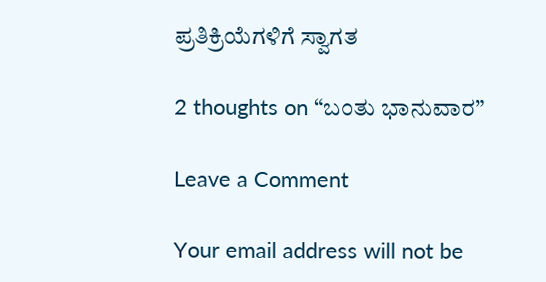ಪ್ರತಿಕ್ರಿಯೆಗಳಿಗೆ ಸ್ವಾಗತ

2 thoughts on “ಬಂತು ಭಾನುವಾರ”

Leave a Comment

Your email address will not be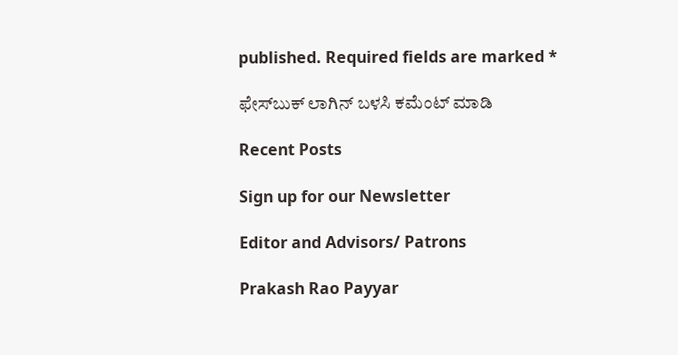published. Required fields are marked *

ಫೇಸ್‌ಬುಕ್‌ ಲಾಗಿನ್ ಬಳಸಿ ಕಮೆಂಟ್‌ ಮಾಡಿ

Recent Posts

Sign up for our Newsletter

Editor and Advisors/ Patrons

Prakash Rao Payyar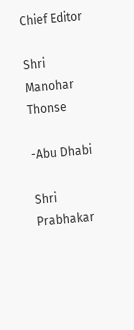Chief Editor

Shri Manohar Thonse

-Abu Dhabi

Shri Prabhakar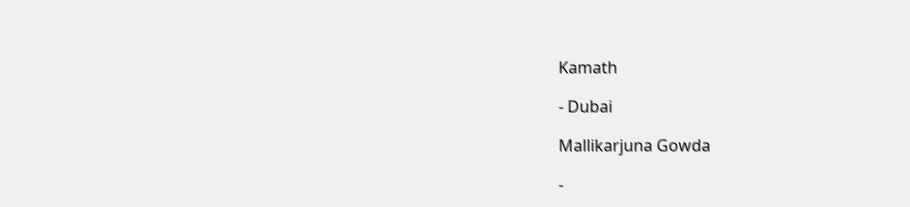Kamath

- Dubai

Mallikarjuna Gowda

-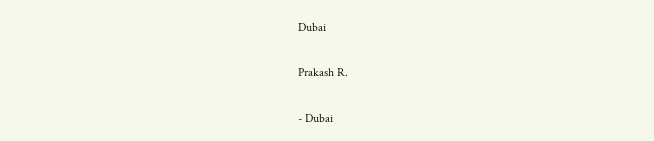Dubai

Prakash R.

- Dubai